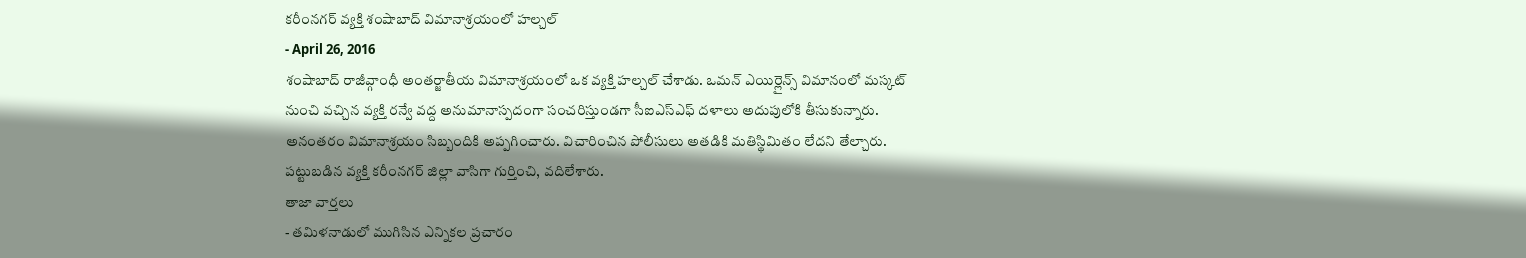కరీంనగర్ వ్యక్తి శంషాబాద్ విమానాశ్రయంలో హల్చల్
- April 26, 2016
శంషాబాద్ రాజీవ్గాంధీ అంతర్జాతీయ విమానాశ్రయంలో ఒక వ్యక్తి హల్చల్ చేశాడు. ఒమన్ ఎయిర్లైన్స్ విమానంలో మస్కట్ నుంచి వచ్చిన వ్యక్తి రన్వే వద్ద అనుమానాస్పదంగా సంచరిస్తుండగా సీఐఎస్ఎఫ్ దళాలు అదుపులోకి తీసుకున్నారు. అనంతరం విమానాశ్రయం సిబ్బందికి అప్పగించారు. విచారించిన పోలీసులు అతడికి మతిస్థిమితం లేదని తేల్చారు. పట్టుబడిన వ్యక్తి కరీంనగర్ జిల్లా వాసిగా గుర్తించి, వదిలేశారు.
తాజా వార్తలు
- తమిళనాడులో ముగిసిన ఎన్నికల ప్రచారం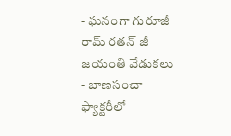- ఘనంగా గురూజీ రామ్ రతన్ జీ జయంతి వేడుకలు
- బాణసంచా ఫ్యాక్టరీలో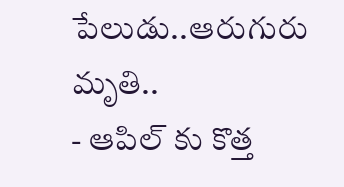పేలుడు..ఆరుగురు మృతి..
- ఆపిల్ కు కొత్త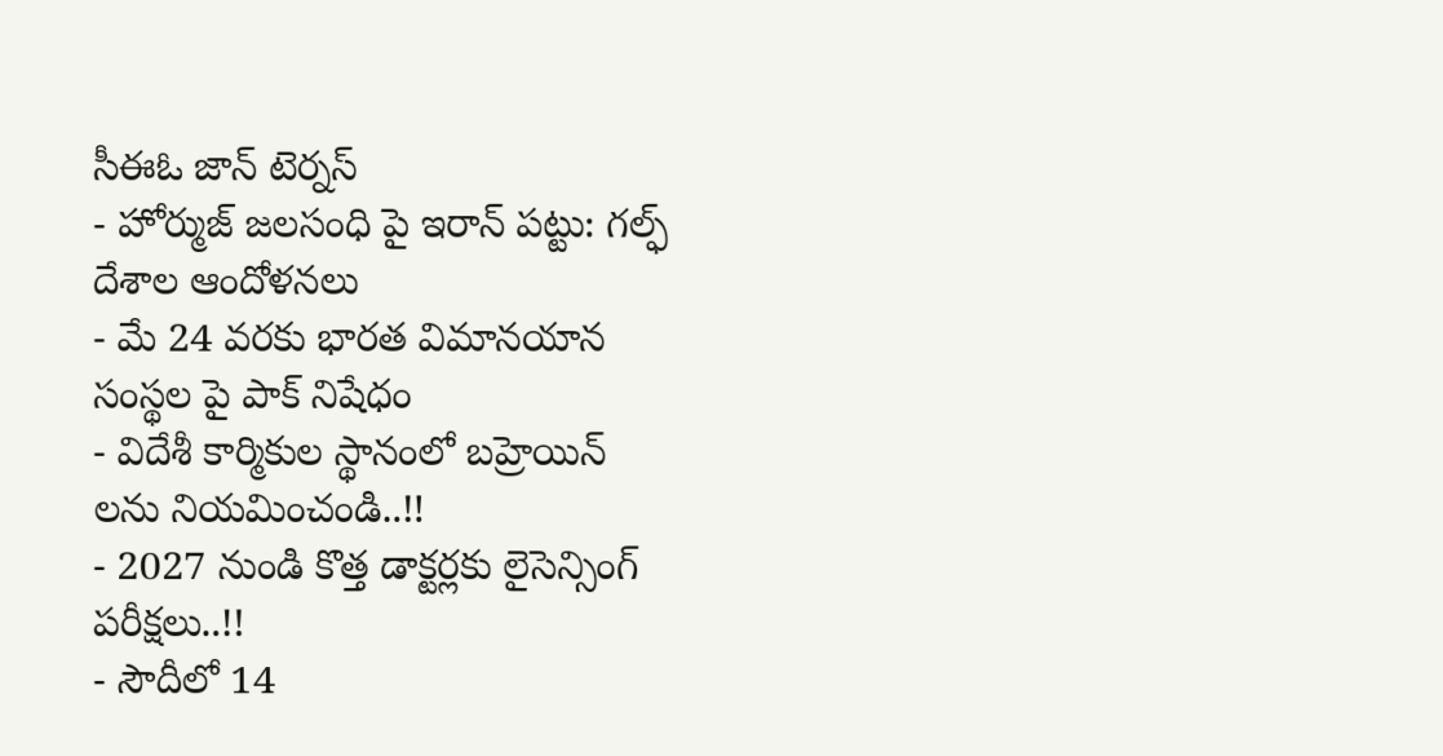సీఈఓ జాన్ టెర్నస్
- హోర్ముజ్ జలసంధి పై ఇరాన్ పట్టు: గల్ఫ్ దేశాల ఆందోళనలు
- మే 24 వరకు భారత విమానయాన సంస్థల పై పాక్ నిషేధం
- విదేశీ కార్మికుల స్థానంలో బహ్రెయిన్ లను నియమించండి..!!
- 2027 నుండి కొత్త డాక్టర్లకు లైసెన్సింగ్ పరీక్షలు..!!
- సౌదీలో 14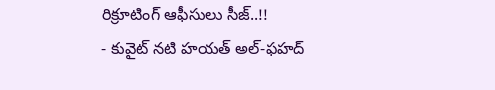రిక్రూటింగ్ ఆఫీసులు సీజ్..!!
- కువైట్ నటి హయత్ అల్-ఫహద్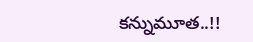కన్నుమూత..!!